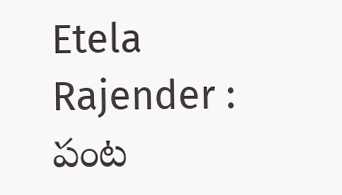Etela Rajender : పంట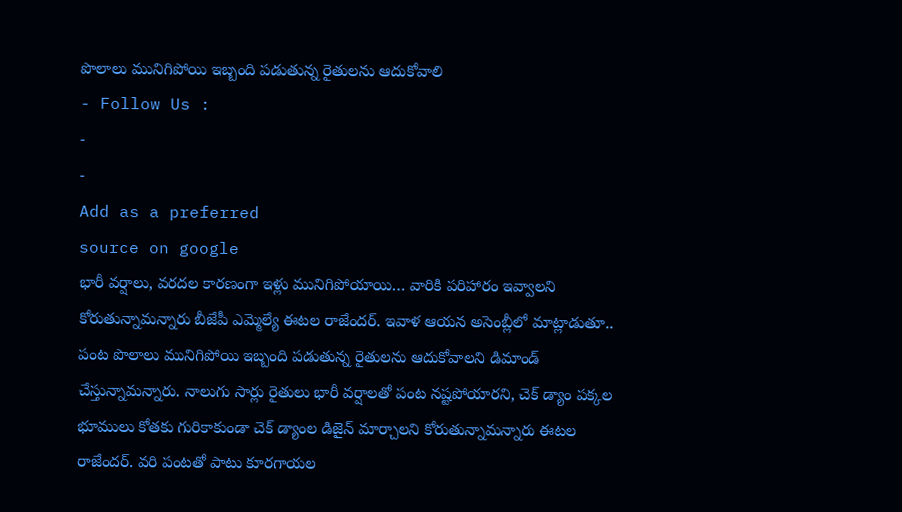పొలాలు మునిగిపోయి ఇబ్బంది పడుతున్న రైతులను ఆదుకోవాలి
- Follow Us :
-
-
Add as a preferred
source on google
భారీ వర్షాలు, వరదల కారణంగా ఇళ్లు మునిగిపోయాయి… వారికి పరిహారం ఇవ్వాలని కోరుతున్నామన్నారు బీజేపీ ఎమ్మెల్యే ఈటల రాజేందర్. ఇవాళ ఆయన అసెంబ్లీలో మాట్లాడుతూ.. పంట పొలాలు మునిగిపోయి ఇబ్బంది పడుతున్న రైతులను ఆదుకోవాలని డిమాండ్ చేస్తున్నామన్నారు. నాలుగు సార్లు రైతులు భారీ వర్షాలతో పంట నష్టపోయారని, చెక్ డ్యాం పక్కల భూములు కోతకు గురికాకుండా చెక్ డ్యాంల డిజైన్ మార్చాలని కోరుతున్నామన్నారు ఈటల రాజేందర్. వరి పంటతో పాటు కూరగాయల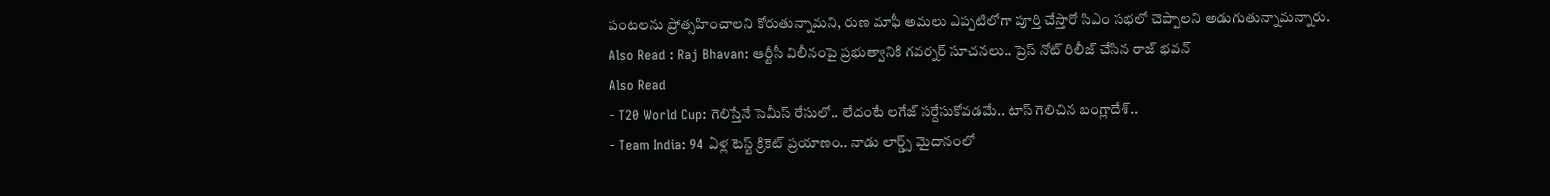పంటలను ప్రోత్సహించాలని కోరుతున్నామని, రుణ మాఫీ అమలు ఎప్పటిలోగా పూర్తి చేస్తారో సిఎం సభలో చెప్పాలని అడుగుతున్నామన్నారు.
Also Read : Raj Bhavan: ఆర్టీసీ విలీనంపై ప్రభుత్వానికి గవర్నర్ సూచనలు.. ప్రెస్ నోట్ రిలీజ్ చేసిన రాజ్ భవన్
Also Read
- T20 World Cup: గెలిస్తేనే సెమీస్ రేసులో.. లేదంటే లగేజ్ సర్దేసుకోవడమే.. టాస్ గెలిచిన బంగ్లాదేశ్..
- Team India: 94 ఏళ్ల టెస్ట్ క్రికెట్ ప్రయాణం.. నాడు లార్డ్స్ మైదానంలో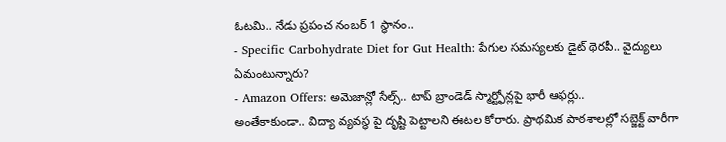ఓటమి.. నేడు ప్రపంచ నంబర్ 1 స్థానం..
- Specific Carbohydrate Diet for Gut Health: పేగుల సమస్యలకు డైట్ థెరపీ.. వైద్యులు ఏమంటున్నారు?
- Amazon Offers: అమెజాన్లో సేల్స్.. టాప్ బ్రాండెడ్ స్మార్ట్ఫోన్లపై భారీ ఆఫర్లు..
అంతేకాకుండా.. విద్యా వ్యవస్థ పై దృష్టి పెట్టాలని ఈటల కోరారు. ప్రాథమిక పాఠశాలల్లో సబ్జెక్ట్ వారీగా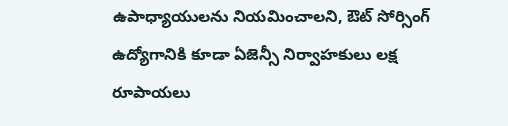ఉపాధ్యాయులను నియమించాలని, ఔట్ సోర్సింగ్ ఉద్యోగానికి కూడా ఏజెన్సీ నిర్వాహకులు లక్ష రూపాయలు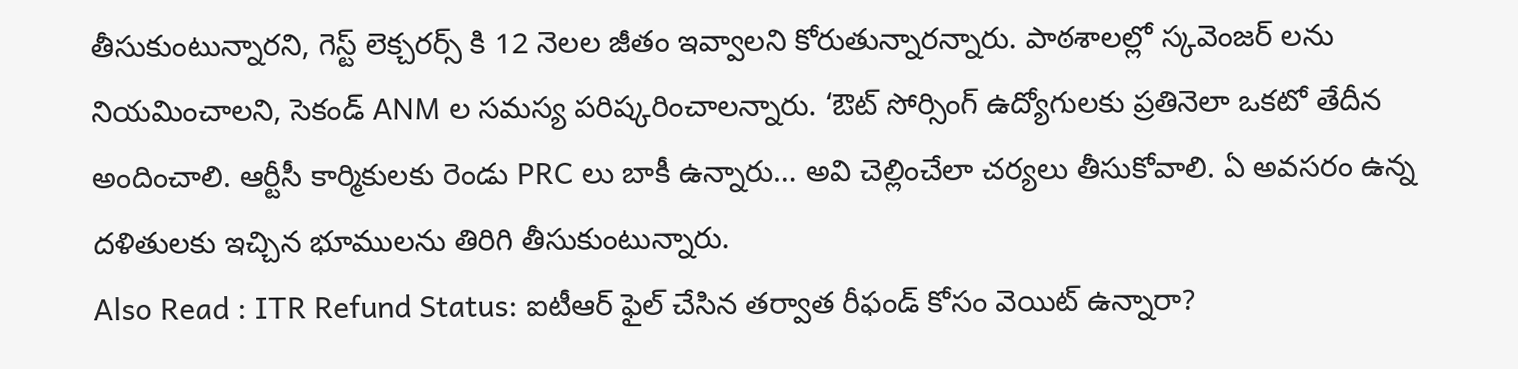తీసుకుంటున్నారని, గెస్ట్ లెక్చరర్స్ కి 12 నెలల జీతం ఇవ్వాలని కోరుతున్నారన్నారు. పాఠశాలల్లో స్కవెంజర్ లను నియమించాలని, సెకండ్ ANM ల సమస్య పరిష్కరించాలన్నారు. ‘ఔట్ సోర్సింగ్ ఉద్యోగులకు ప్రతినెలా ఒకటో తేదీన అందించాలి. ఆర్టీసీ కార్మికులకు రెండు PRC లు బాకీ ఉన్నారు… అవి చెల్లించేలా చర్యలు తీసుకోవాలి. ఏ అవసరం ఉన్న దళితులకు ఇచ్చిన భూములను తిరిగి తీసుకుంటున్నారు.
Also Read : ITR Refund Status: ఐటీఆర్ ఫైల్ చేసిన తర్వాత రీఫండ్ కోసం వెయిట్ ఉన్నారా?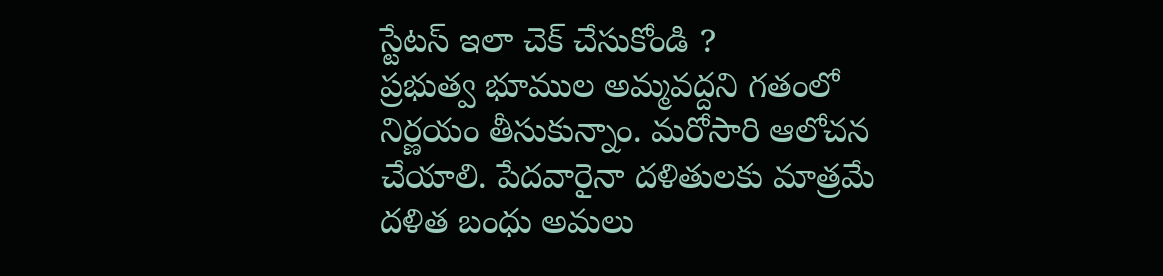స్టేటస్ ఇలా చెక్ చేసుకోండి ?
ప్రభుత్వ భూముల అమ్మవద్దని గతంలో నిర్ణయం తీసుకున్నాం. మరోసారి ఆలోచన చేయాలి. పేదవారైనా దళితులకు మాత్రమే దళిత బంధు అమలు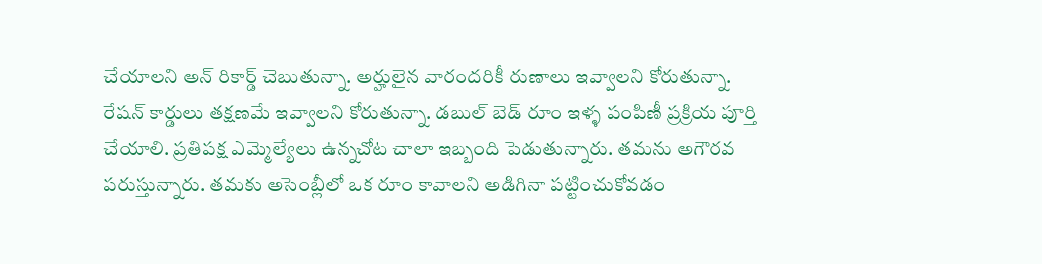చేయాలని అన్ రికార్డ్ చెబుతున్నా. అర్హులైన వారందరికీ రుణాలు ఇవ్వాలని కోరుతున్నా. రేషన్ కార్డులు తక్షణమే ఇవ్వాలని కోరుతున్నా. డబుల్ బెడ్ రూం ఇళ్ళ పంపిణీ ప్రక్రియ పూర్తి చేయాలి. ప్రతిపక్ష ఎమ్మెల్యేలు ఉన్నచోట చాలా ఇబ్బంది పెడుతున్నారు. తమను అగౌరవ పరుస్తున్నారు. తమకు అసెంబ్లీలో ఒక రూం కావాలని అడిగినా పట్టించుకోవడం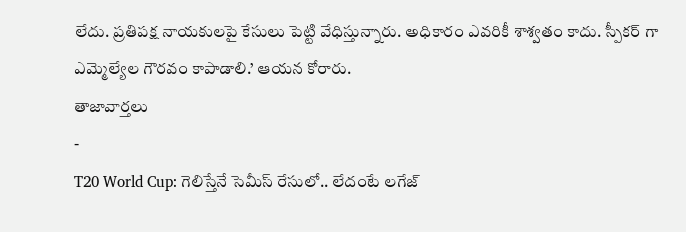లేదు. ప్రతిపక్ష నాయకులపై కేసులు పెట్టి వేధిస్తున్నారు. అధికారం ఎవరికీ శాశ్వతం కాదు. స్పీకర్ గా ఎమ్మెల్యేల గౌరవం కాపాడాలి.’ ఆయన కోరారు.
తాజావార్తలు
-
T20 World Cup: గెలిస్తేనే సెమీస్ రేసులో.. లేదంటే లగేజ్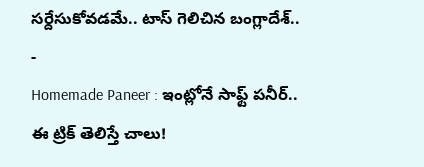సర్దేసుకోవడమే.. టాస్ గెలిచిన బంగ్లాదేశ్..
-
Homemade Paneer : ఇంట్లోనే సాఫ్ట్ పనీర్.. ఈ ట్రిక్ తెలిస్తే చాలు!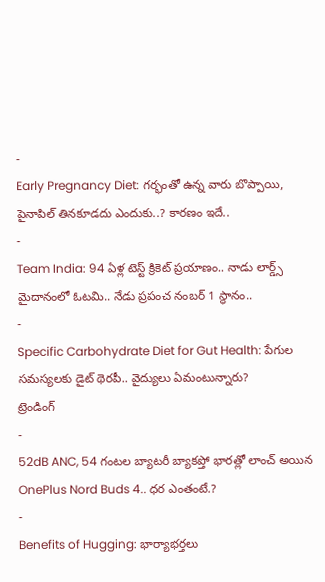-
Early Pregnancy Diet: గర్భంతో ఉన్న వారు బొప్పాయి, పైనాపిల్ తినకూడదు ఎందుకు..? కారణం ఇదే..
-
Team India: 94 ఏళ్ల టెస్ట్ క్రికెట్ ప్రయాణం.. నాడు లార్డ్స్ మైదానంలో ఓటమి.. నేడు ప్రపంచ నంబర్ 1 స్థానం..
-
Specific Carbohydrate Diet for Gut Health: పేగుల సమస్యలకు డైట్ థెరపీ.. వైద్యులు ఏమంటున్నారు?
ట్రెండింగ్
-
52dB ANC, 54 గంటల బ్యాటరీ బ్యాకప్తో భారత్లో లాంచ్ అయిన OnePlus Nord Buds 4.. ధర ఎంతంటే.?
-
Benefits of Hugging: భార్యాభర్తలు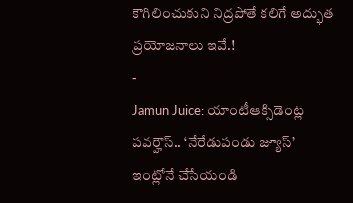కౌగిలించుకుని నిద్రపోతే కలిగే అద్భుత ప్రయోజనాలు ఇవే.!
-
Jamun Juice: యాంటీఆక్సిడెంట్ల పవర్హౌస్.. ‘నేరేడుపండు జ్యూస్’ ఇంట్లోనే చేసేయండి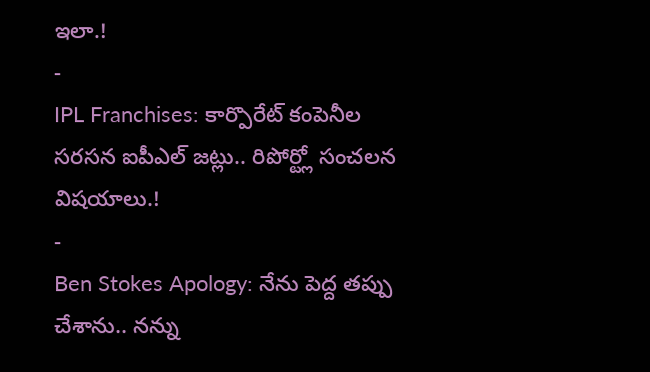ఇలా.!
-
IPL Franchises: కార్పొరేట్ కంపెనీల సరసన ఐపీఎల్ జట్లు.. రిపోర్ట్లో సంచలన విషయాలు.!
-
Ben Stokes Apology: నేను పెద్ద తప్పు చేశాను.. నన్ను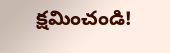క్షమించండి!